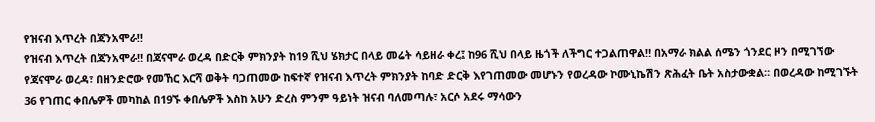የዝናብ እጥረት በጃንአሞራ‼
የዝናብ እጥረት በጃንአሞራ‼ በጃናሞራ ወረዳ በድርቅ ምክንያት ከ19 ሺህ ሄክታር በላይ መሬት ሳይዘራ ቀረ፤ ከ96 ሺህ በላይ ዜጎች ለችግር ተጋልጠዋል‼ በአማራ ክልል ሰሜን ጎንደር ዞን በሚገኘው የጃናሞራ ወረዳ፣ በዘንድሮው የመኸር እርሻ ወቅት ባጋጠመው ከፍተኛ የዝናብ እጥረት ምክንያት ከባድ ድርቅ እየገጠመው መሆኑን የወረዳው ኮሙኒኬሽን ጽሕፈት ቤት አስታውቋል። በወረዳው ከሚገኙት 36 የገጠር ቀበሌዎች መካከል በ19ኙ ቀበሌዎች እስከ አሁን ድረስ ምንም ዓይነት ዝናብ ባለመጣሉ፣ አርሶ አደሩ ማሳውን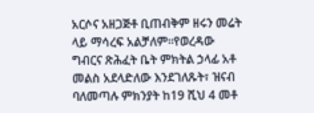አርሶና አዘጋጅቶ ቢጠብቅም ዘሩን መሬት ላይ ማሳረፍ አልቻለም።የወረዳው ግብርና ጽሕፈት ቤት ምክትል ኃላፊ አቶ መልስ አደላድለው እንደገለጹት፣ ዝናብ ባለመጣሉ ምክንያት ከ19 ሺህ 4 መቶ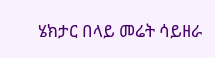ሄክታር በላይ መሬት ሳይዘራ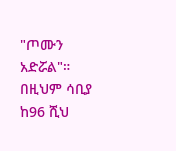"ጦሙን አድሯል"። በዚህም ሳቢያ ከ96 ሺህ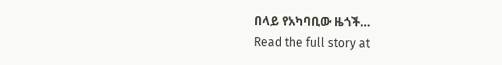በላይ የአካባቢው ዜጎች…
Read the full story at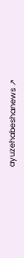ayuzehabeshanews ↗